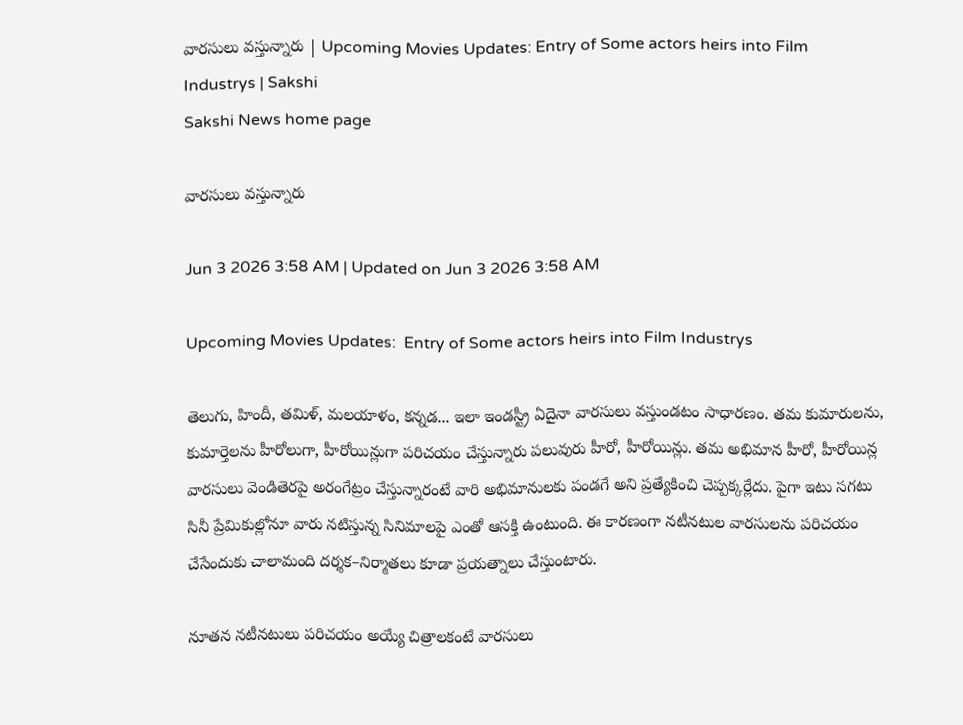వారసులు వస్తున్నారు | Upcoming Movies Updates: Entry of Some actors heirs into Film Industrys | Sakshi
Sakshi News home page

వారసులు వస్తున్నారు

Jun 3 2026 3:58 AM | Updated on Jun 3 2026 3:58 AM

Upcoming Movies Updates:  Entry of Some actors heirs into Film Industrys

తెలుగు, హిందీ, తమిళ్, మలయాళం, కన్నడ... ఇలా ఇండస్ట్రీ ఏదైనా వారసులు వస్తుండటం సాధారణం. తమ కుమారులను, కుమార్తెలను హీరోలుగా, హీరోయిన్లుగా పరిచయం చేస్తున్నారు పలువురు హీరో, హీరోయిన్లు. తమ అభిమాన హీరో, హీరోయిన్ల వారసులు వెండితెరపై అరంగేట్రం చేస్తున్నారంటే వారి అభిమానులకు పండగే అని ప్రత్యేకించి చెప్పక్కర్లేదు. పైగా ఇటు సగటు సినీ ప్రేమికుల్లోనూ వారు నటిస్తున్న సినిమాలపై ఎంతో ఆసక్తి ఉంటుంది. ఈ కారణంగా నటీనటుల వారసులను పరిచయం చేసేందుకు చాలామంది దర్శక–నిర్మాతలు కూడా ప్రయత్నాలు చేస్తుంటారు.

నూతన నటీనటులు పరిచయం అయ్యే చిత్రాలకంటే వారసులు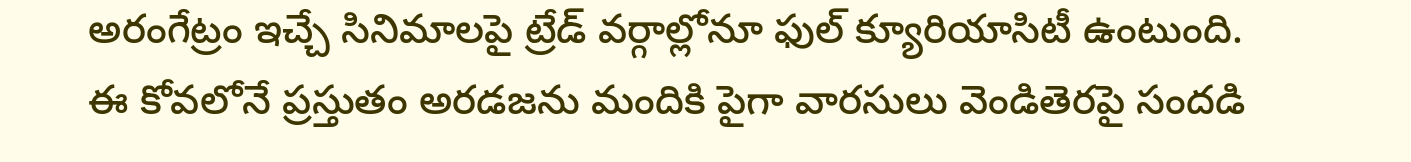అరంగేట్రం ఇచ్చే సినిమాలపై ట్రేడ్‌ వర్గాల్లోనూ ఫుల్‌ క్యూరియాసిటీ ఉంటుంది. ఈ కోవలోనే ప్రస్తుతం అరడజను మందికి పైగా వారసులు వెండితెరపై సందడి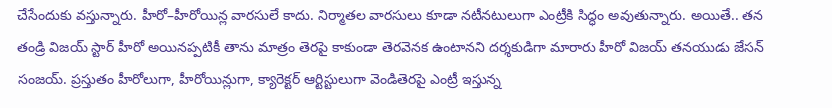చేసేందుకు వస్తున్నారు. హీరో–హీరోయిన్ల వారసులే కాదు. నిర్మాతల వారసులు కూడా నటీనటులుగా ఎంట్రీకి సిద్ధం అవుతున్నారు. అయితే.. తన తండ్రి విజయ్‌ స్టార్‌ హీరో అయినప్పటికీ తాను మాత్రం తెరపై కాకుండా తెరవెనక ఉంటానని దర్శకుడిగా మారారు హీరో విజయ్‌ తనయుడు జేసన్‌ సంజయ్‌. ప్రస్తుతం హీరోలుగా, హీరోయిన్లుగా, క్యారెక్టర్‌ ఆర్టిస్టులుగా వెండితెరపై ఎంట్రీ ఇస్తున్న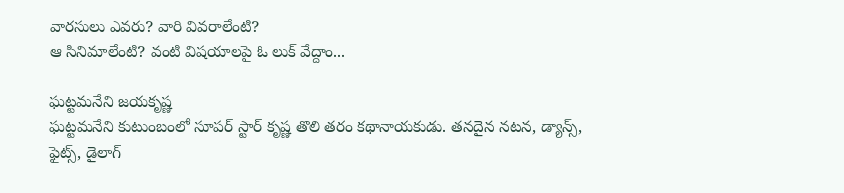వారసులు ఎవరు? వారి వివరాలేంటి?
ఆ సినిమాలేంటి? వంటి విషయాలపై ఓ లుక్‌ వేద్దాం...

ఘట్టమనేని జయకృష్ణ
ఘట్టమనేని కుటుంబంలో సూపర్‌ స్టార్‌ కృష్ణ తొలి తరం కథానాయకుడు. తనదైన నటన, డ్యాన్స్, ఫైట్స్, డైలాగ్‌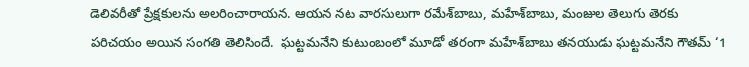డెలివరీతో ప్రేక్షకులను అలరించారాయన. ఆయన నట వారసులుగా రమేశ్‌బాబు, మహేశ్‌బాబు, మంజుల తెలుగు తెరకు పరిచయం అయిన సంగతి తెలిసిందే.  ఘట్టమనేని కుటుంబంలో మూడో తరంగా మహేశ్‌బాబు తనయుడు ఘట్టమనేని గౌతమ్‌ ‘1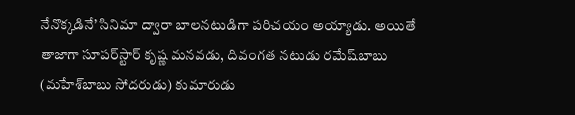నేనొక్కడినే’ సినిమా ద్వారా బాలనటుడిగా పరిచయం అయ్యాడు. అయితే తాజాగా సూపర్‌స్టార్‌ కృష్ణ మనవడు, దివంగత నటుడు రమేష్‌బాబు (మహేశ్‌బాబు సోదరుడు) కుమారుడు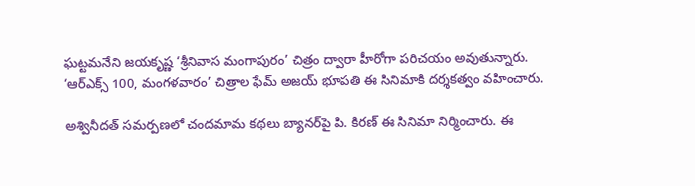ఘట్టమనేని జయకృష్ణ ‘శ్రీనివాస మంగాపురం’ చిత్రం ద్వారా హీరోగా పరిచయం అవుతున్నారు. ‘ఆర్‌ఎక్స్‌ 100, మంగళవారం’ చిత్రాల ఫేమ్‌ అజయ్‌ భూపతి ఈ సినిమాకి దర్శకత్వం వహించారు.

అశ్వినీదత్‌ సమర్పణలో చందమామ కథలు బ్యానర్‌పై పి. కిరణ్‌ ఈ సినిమా నిర్మించారు. ఈ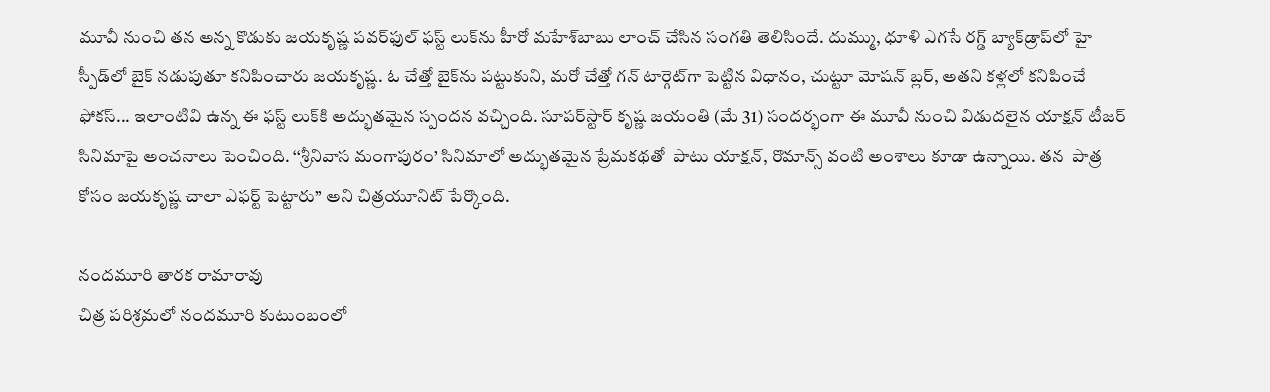మూవీ నుంచి తన అన్న కొడుకు జయకృష్ణ పవర్‌ఫుల్‌ ఫస్ట్‌ లుక్‌ను హీరో మహేశ్‌బాబు లాంచ్‌ చేసిన సంగతి తెలిసిందే. దుమ్ము, ధూళి ఎగసే రగ్డ్‌ బ్యాక్‌డ్రాప్‌లో హై స్పీడ్‌లో బైక్‌ నడుపుతూ కనిపించారు జయకృష్ణ. ఓ చేత్తో బైక్‌ను పట్టుకుని, మరో చేత్తో గన్‌ టార్గెట్‌గా పెట్టిన విధానం, చుట్టూ మోషన్‌ బ్లర్, అతని కళ్లలో కనిపించే ఫోకస్‌... ఇలాంటివి ఉన్న ఈ ఫస్ట్‌ లుక్‌కి అద్భుతమైన స్పందన వచ్చింది. సూపర్‌స్టార్‌ కృష్ణ జయంతి (మే 31) సందర్భంగా ఈ మూవీ నుంచి విడుదలైన యాక్షన్‌ టీజర్‌ సినిమాపై అంచనాలు పెంచింది. ‘‘శ్రీనివాస మంగాపురం’ సినిమాలో అద్భుతమైన ప్రేమకథతో  పాటు యాక్షన్, రొమాన్స్‌ వంటి అంశాలు కూడా ఉన్నాయి. తన  పాత్ర కోసం జయకృష్ణ చాలా ఎఫర్ట్‌ పెట్టారు’’ అని చిత్రయూనిట్‌ పేర్కొంది.

నందమూరి తారక రామారావు
చిత్ర పరిశ్రమలో నందమూరి కుటుంబంలో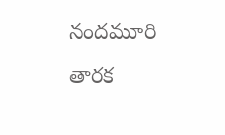నందమూరి తారక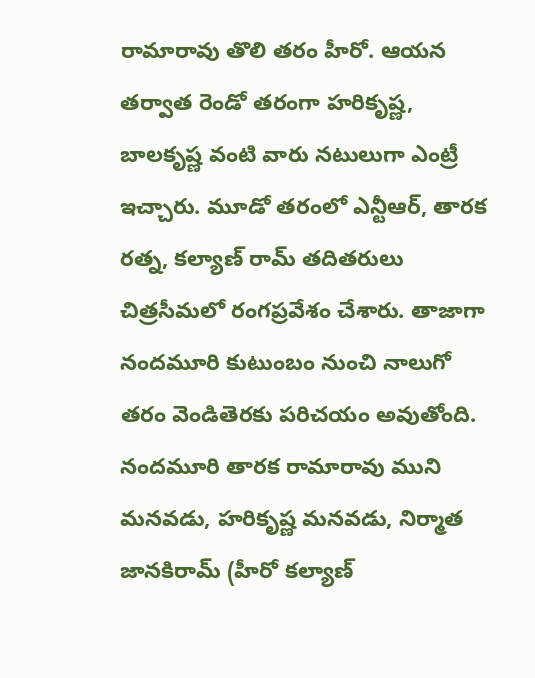రామారావు తొలి తరం హీరో. ఆయన తర్వాత రెండో తరంగా హరికృష్ణ, బాలకృష్ణ వంటి వారు నటులుగా ఎంట్రీ ఇచ్చారు. మూడో తరంలో ఎన్టీఆర్, తారక రత్న, కల్యాణ్‌ రామ్‌ తదితరులు చిత్రసీమలో రంగప్రవేశం చేశారు. తాజాగా నందమూరి కుటుంబం నుంచి నాలుగో తరం వెండితెరకు పరిచయం అవుతోంది. నందమూరి తారక రామారావు ముని మనవడు, హరికృష్ణ మనవడు, నిర్మాత జానకిరామ్‌ (హీరో కల్యాణ్‌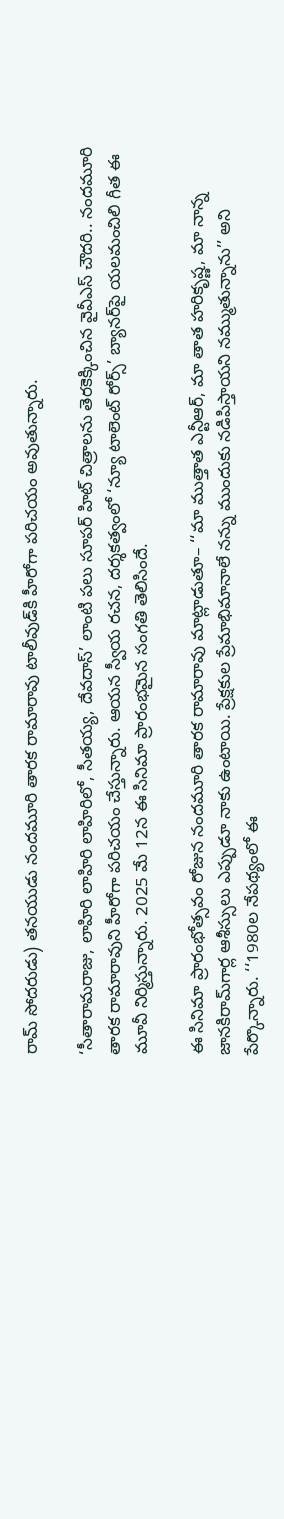రామ్‌ సోదరుడు) తనయుడు నందమూరి తారక రామారావు టాలీవుడ్‌కి హీరోగా పరిచయం అవుతున్నారు.

‘సీతారామరాజు, లాహిరి లాహిరి లాహిరిలో, సీతయ్య, దేవదాస్‌’ లాంటి పలు సూపర్‌ హిట్‌ చిత్రాలను తెరకెక్కించిన వైవీఎస్‌ చౌదరి.. నందమూరి తారక రామారావుని హీరోగా పరిచయం చేస్తున్నారు. ఆయన స్వీయ రచన, దర్శకత్వంలో ‘న్యూ టాలెంట్‌ రోర్స్‌’ బ్యానర్‌పై యలమంచిలి గీత ఈ మూవీ నిర్మిస్తున్నారు. 2025 మే 12న ఈ సినిమా ప్రారంభమైన సంగతి తెలిసిందే.

ఈ సినిమా ప్రారంభోత్సవం రోజున నందమూరి తారక రామారావు మాట్లాడుతూ– ‘‘మా ముత్తాత ఎన్టీఆర్, మా తాత హరికృష్ణ, మా నాన్న జానకిరామ్‌గార్ల ఆశీస్సులు ఎప్పుడూ నాకు ఉంటాయి. ప్రేక్షకుల ప్రేమాభిమానాలే నన్ను ముందుకు నడిపిస్తాయని నమ్ముతున్నాను’’ అని పేర్కొన్నారు. ‘‘1980ల నేపథ్యంలో ఈ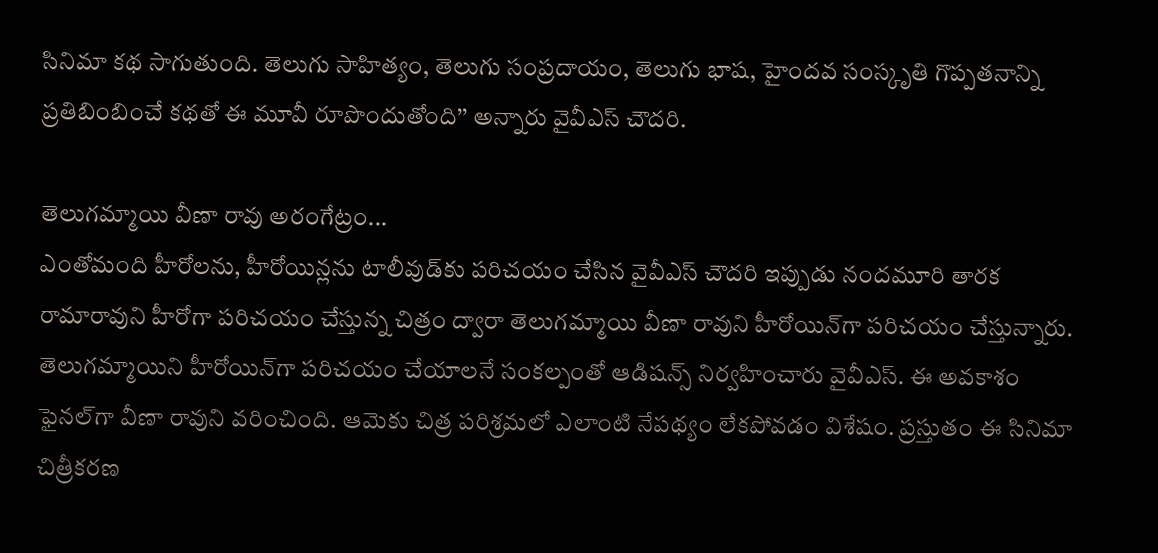సినిమా కథ సాగుతుంది. తెలుగు సాహిత్యం, తెలుగు సంప్రదాయం, తెలుగు భాష, హైందవ సంస్కృతి గొప్పతనాన్ని ప్రతిబింబించే కథతో ఈ మూవీ రూపొందుతోంది’’ అన్నారు వైవీఎస్‌ చౌదరి.

తెలుగమ్మాయి వీణా రావు అరంగేట్రం...
ఎంతోమంది హీరోలను, హీరోయిన్లను టాలీవుడ్‌కు పరిచయం చేసిన వైవీఎస్‌ చౌదరి ఇప్పుడు నందమూరి తారక రామారావుని హీరోగా పరిచయం చేస్తున్న చిత్రం ద్వారా తెలుగమ్మాయి వీణా రావుని హీరోయిన్‌గా పరిచయం చేస్తున్నారు. తెలుగమ్మాయిని హీరోయిన్‌గా పరిచయం చేయాలనే సంకల్పంతో ఆడిషన్స్‌ నిర్వహించారు వైవీఎస్‌. ఈ అవకాశం ఫైనల్‌గా వీణా రావుని వరించింది. ఆమెకు చిత్ర పరిశ్రమలో ఎలాంటి నేపథ్యం లేకపోవడం విశేషం. ప్రస్తుతం ఈ సినిమా చిత్రీకరణ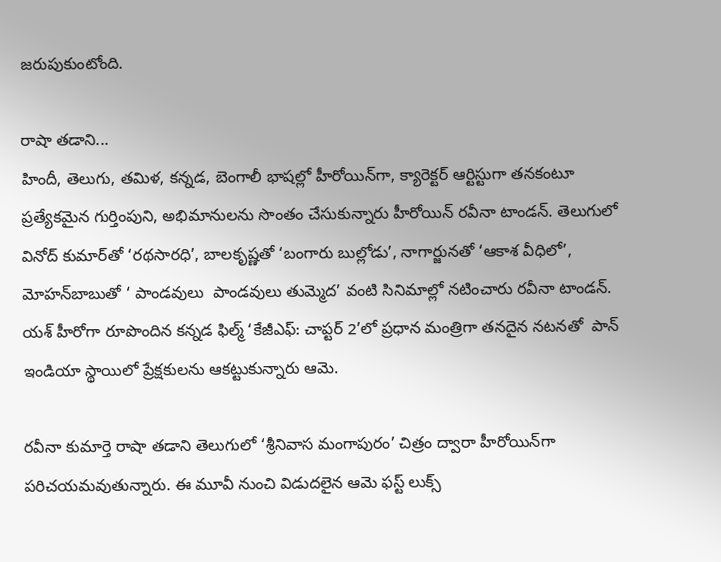జరుపుకుంటోంది.

రాషా తడాని...
హిందీ, తెలుగు, తమిళ, కన్నడ, బెంగాలీ భాషల్లో హీరోయిన్‌గా, క్యారెక్టర్‌ ఆర్టిస్టుగా తనకంటూ ప్రత్యేకమైన గుర్తింపుని, అభిమానులను సొంతం చేసుకున్నారు హీరోయిన్‌ రవీనా టాండన్‌. తెలుగులో వినోద్‌ కుమార్‌తో ‘రథసారధి’, బాలకృష్ణతో ‘బంగారు బుల్లోడు’, నాగార్జునతో ‘ఆకాశ వీధిలో’, మోహన్‌బాబుతో ‘ పాండవులు  పాండవులు తుమ్మెద’ వంటి సినిమాల్లో నటించారు రవీనా టాండన్‌. యశ్‌ హీరోగా రూపొందిన కన్నడ ఫిల్మ్‌ ‘కేజీఎఫ్‌: చాప్టర్‌ 2’లో ప్రధాన మంత్రిగా తనదైన నటనతో  పాన్‌ ఇండియా స్థాయిలో ప్రేక్షకులను ఆకట్టుకున్నారు ఆమె.

రవీనా కుమార్తె రాషా తడాని తెలుగులో ‘శ్రీనివాస మంగాపురం’ చిత్రం ద్వారా హీరోయిన్‌గా పరిచయమవుతున్నారు. ఈ మూవీ నుంచి విడుదలైన ఆమె ఫస్ట్‌ లుక్స్‌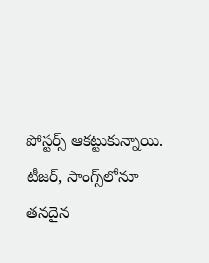పోస్టర్స్‌ ఆకట్టుకున్నాయి. టీజర్, సాంగ్స్‌లోనూ తనదైన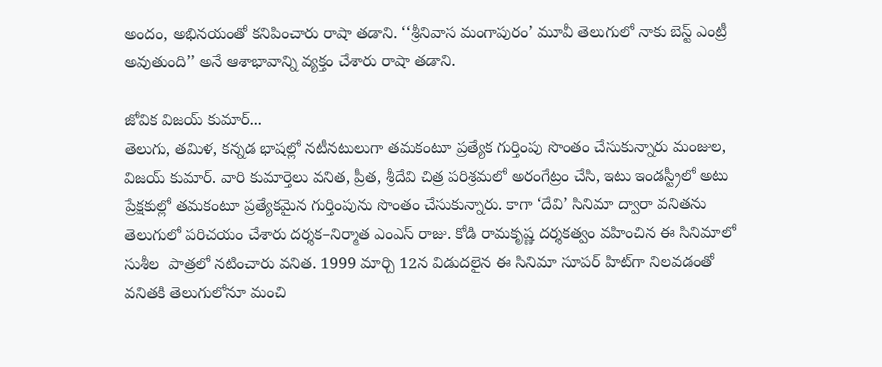అందం, అభినయంతో కనిపించారు రాషా తడాని. ‘‘శ్రీనివాస మంగాపురం’ మూవీ తెలుగులో నాకు బెస్ట్‌ ఎంట్రీ అవుతుంది’’ అనే ఆశాభావాన్ని వ్యక్తం చేశారు రాషా తడాని.

జోవిక విజయ్‌ కుమార్‌...
తెలుగు, తమిళ, కన్నడ భాషల్లో నటీనటులుగా తమకంటూ ప్రత్యేక గుర్తింపు సొంతం చేసుకున్నారు మంజుల, విజయ్‌ కుమార్‌. వారి కుమార్తెలు వనిత, ప్రీత, శ్రీదేవి చిత్ర పరిశ్రమలో అరంగేట్రం చేసి, ఇటు ఇండస్ట్రీలో అటు ప్రేక్షకుల్లో తమకంటూ ప్రత్యేకమైన గుర్తింపును సొంతం చేసుకున్నారు. కాగా ‘దేవి’ సినిమా ద్వారా వనితను తెలుగులో పరిచయం చేశారు దర్శక–నిర్మాత ఎంఎస్‌ రాజు. కోడి రామకృష్ణ దర్శకత్వం వహించిన ఈ సినిమాలో సుశీల  పాత్రలో నటించారు వనిత. 1999 మార్చి 12న విడుదలైన ఈ సినిమా సూపర్‌ హిట్‌గా నిలవడంతో వనితకి తెలుగులోనూ మంచి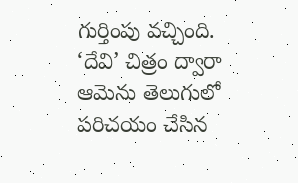గుర్తింపు వచ్చింది. ‘దేవి’ చిత్రం ద్వారా ఆమెను తెలుగులో పరిచయం చేసిన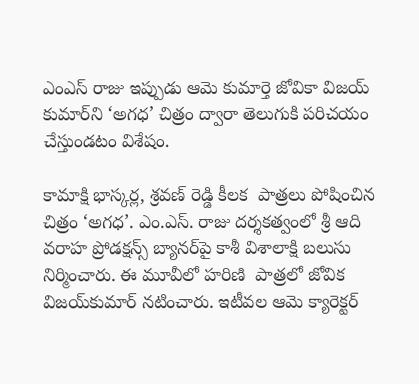ఎంఎస్‌ రాజు ఇప్పుడు ఆమె కుమార్తె జోవికా విజయ్‌ కుమార్‌ని ‘అగధ’ చిత్రం ద్వారా తెలుగుకి పరిచయం చేస్తుండటం విశేషం.

కామాక్షి భాస్కర్ల, శ్రవణ్‌ రెడ్డి కీలక  పాత్రలు పోషించిన చిత్రం ‘అగధ’. ఎం.ఎస్‌. రాజు దర్శకత్వంలో శ్రీ ఆది వరాహ ప్రోడక్షన్స్‌ బ్యానర్‌పై కాశీ విశాలాక్షి బలుసు నిర్మించారు. ఈ మూవీలో హరిణి  పాత్రలో జోవిక విజయ్‌కుమార్‌ నటించారు. ఇటీవల ఆమె క్యారెక్టర్‌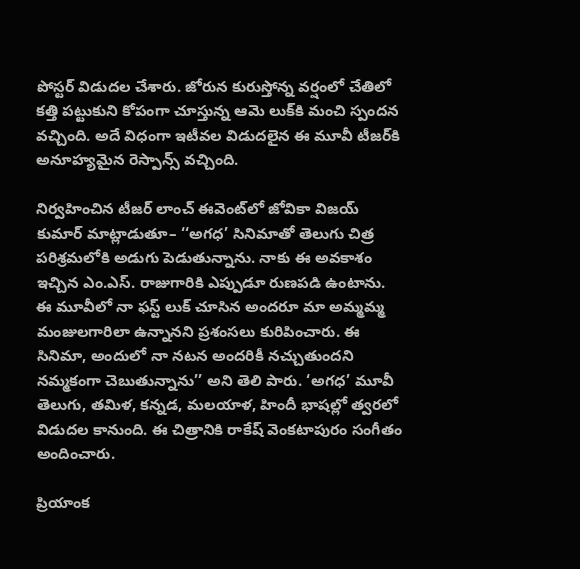పోస్టర్‌ విడుదల చేశారు. జోరున కురుస్తోన్న వర్షంలో చేతిలో కత్తి పట్టుకుని కోపంగా చూస్తున్న ఆమె లుక్‌కి మంచి స్పందన వచ్చింది. అదే విధంగా ఇటీవల విడుదలైన ఈ మూవీ టీజర్‌కి అనూహ్యమైన రెస్పాన్స్‌ వచ్చింది.

నిర్వహించిన టీజర్‌ లాంచ్‌ ఈవెంట్‌లో జోవికా విజయ్‌ కుమార్‌ మాట్లాడుతూ– ‘‘అగధ’ సినిమాతో తెలుగు చిత్ర పరిశ్రమలోకి అడుగు పెడుతున్నాను. నాకు ఈ అవకాశం ఇచ్చిన ఎం.ఎస్‌. రాజుగారికి ఎప్పుడూ రుణపడి ఉంటాను. ఈ మూవీలో నా ఫస్ట్‌ లుక్‌ చూసిన అందరూ మా అమ్మమ్మ మంజులగారిలా ఉన్నానని ప్రశంసలు కురిపించారు. ఈ సినిమా, అందులో నా నటన అందరికీ నచ్చుతుందని నమ్మకంగా చెబుతున్నాను’’ అని తెలి పారు. ‘అగధ’ మూవీ తెలుగు, తమిళ, కన్నడ, మలయాళ, హిందీ భాషల్లో త్వరలో విడుదల కానుంది. ఈ చిత్రానికి రాకేష్‌ వెంకటాపురం సంగీతం అందించారు.

ప్రియాంక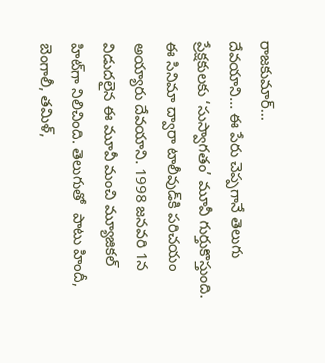రాజకుమార్‌...
దేవయాని... ఈ పేరు చెప్పగానే తెలుగు ప్రేక్షకులకు ‘సుస్వాగతం’ మూవీ గుర్తుకొస్తుంది. ఈ సినిమా ద్వారా టాలీవుడ్‌కి పరిచయం అయ్యారు దేవయాని. 1998 జనవరి 1న విడుదలైన ఈ మూవీ మంచి మ్యూజికల్‌ హిట్‌గా నిలిచింది. తెలుగుతో  పాటు హిందీ, బెంగాలీ, తమిళ్,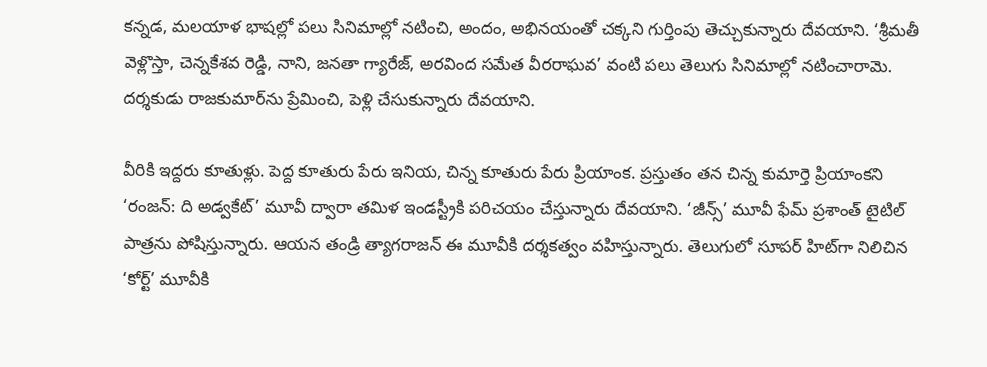కన్నడ, మలయాళ భాషల్లో పలు సినిమాల్లో నటించి, అందం, అభినయంతో చక్కని గుర్తింపు తెచ్చుకున్నారు దేవయాని. ‘శ్రీమతీ వెళ్లొస్తా, చెన్నకేశవ రెడ్డి, నాని, జనతా గ్యారేజ్, అరవింద సమేత వీరరాఘవ’ వంటి పలు తెలుగు సినిమాల్లో నటించారామె. దర్శకుడు రాజకుమార్‌ను ప్రేమించి, పెళ్లి చేసుకున్నారు దేవయాని.

వీరికి ఇద్దరు కూతుళ్లు. పెద్ద కూతురు పేరు ఇనియ, చిన్న కూతురు పేరు ప్రియాంక. ప్రస్తుతం తన చిన్న కుమార్తె ప్రియాంకని ‘రంజన్‌: ది అడ్వకేట్‌’ మూవీ ద్వారా తమిళ ఇండస్ట్రీకి పరిచయం చేస్తున్నారు దేవయాని. ‘జీన్స్‌’ మూవీ ఫేమ్‌ ప్రశాంత్‌ టైటిల్‌  పాత్రను పోషిస్తున్నారు. ఆయన తండ్రి త్యాగరాజన్‌ ఈ మూవీకి దర్శకత్వం వహిస్తున్నారు. తెలుగులో సూపర్‌ హిట్‌గా నిలిచిన ‘కోర్ట్‌’ మూవీకి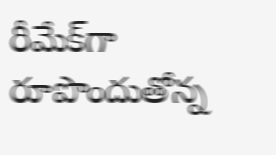రీమేక్‌గా రూపొందుతోన్న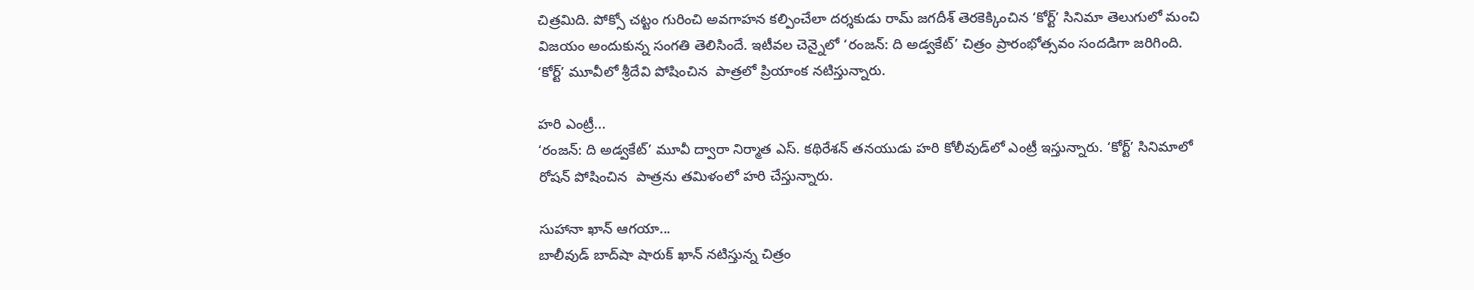చిత్రమిది. పోక్సో చట్టం గురించి అవగాహన కల్పించేలా దర్శకుడు రామ్‌ జగదీశ్‌ తెరకెక్కించిన ‘కోర్ట్‌’ సినిమా తెలుగులో మంచి విజయం అందుకున్న సంగతి తెలిసిందే. ఇటీవల చెన్నైలో ‘రంజన్‌: ది అడ్వకేట్‌’ చిత్రం ప్రారంభోత్సవం సందడిగా జరిగింది. ‘కోర్ట్‌’ మూవీలో శ్రీదేవి పోషించిన  పాత్రలో ప్రియాంక నటిస్తున్నారు.

హరి ఎంట్రీ...
‘రంజన్‌: ది అడ్వకేట్‌’ మూవీ ద్వారా నిర్మాత ఎస్‌. కథిరేశన్‌ తనయుడు హరి కోలీవుడ్‌లో ఎంట్రీ ఇస్తున్నారు. ‘కోర్ట్‌’ సినిమాలో రోషన్‌ పోషించిన  పాత్రను తమిళంలో హరి చేస్తున్నారు.

సుహానా ఖాన్‌ ఆగయా...
బాలీవుడ్‌ బాద్‌షా షారుక్‌ ఖాన్‌ నటిస్తున్న చిత్రం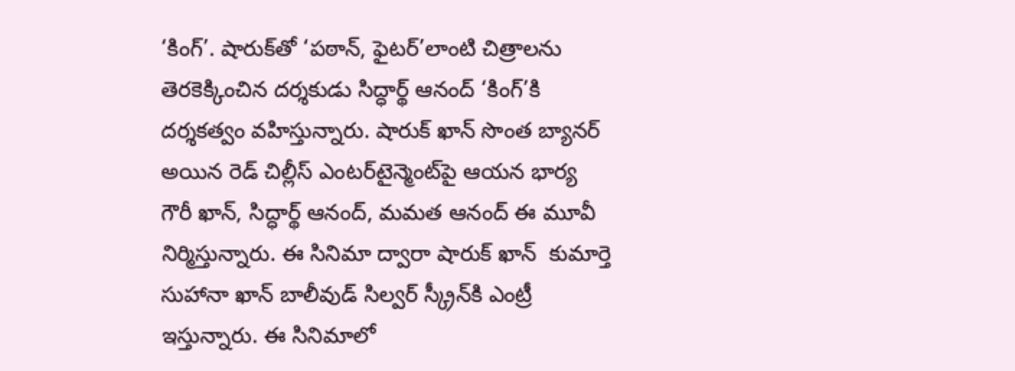‘కింగ్‌’. షారుక్‌తో ‘పఠాన్, ఫైటర్‌’లాంటి చిత్రాలను తెరకెక్కించిన దర్శకుడు సిద్ధార్థ్‌ ఆనంద్‌ ‘కింగ్‌’కి దర్శకత్వం వహిస్తున్నారు. షారుక్‌ ఖాన్‌ సొంత బ్యానర్‌ అయిన రెడ్‌ చిల్లీస్‌ ఎంటర్‌టైన్మెంట్‌పై ఆయన భార్య గౌరీ ఖాన్, సిద్ధార్థ్‌ ఆనంద్, మమత ఆనంద్‌ ఈ మూవీ నిర్మిస్తున్నారు. ఈ సినిమా ద్వారా షారుక్‌ ఖాన్‌  కుమార్తె సుహానా ఖాన్‌ బాలీవుడ్‌ సిల్వర్‌ స్క్రీన్‌కి ఎంట్రీ ఇస్తున్నారు. ఈ సినిమాలో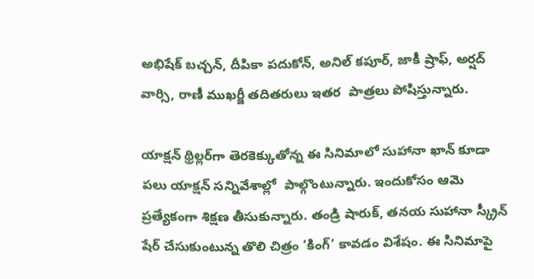అభిషేక్‌ బచ్చన్, దీపికా పదుకోన్, అనిల్‌ కపూర్, జాకీ ష్రాఫ్, అర్షద్‌ వార్సి, రాణీ ముఖర్జీ తదితరులు ఇతర  పాత్రలు పోషిస్తున్నారు.

యాక్షన్‌ థ్రిల్లర్‌గా తెరకెక్కుతోన్న ఈ సినిమాలో సుహానా ఖాన్‌ కూడా పలు యాక్షన్‌ సన్నివేశాల్లో  పాల్గొంటున్నారు. ఇందుకోసం ఆమె ప్రత్యేకంగా శిక్షణ తీసుకున్నారు. తండ్రి షారుక్, తనయ సుహానా స్క్రీన్‌ షేర్‌ చేసుకుంటున్న తొలి చిత్రం ‘కింగ్‌’ కావడం విశేషం. ఈ సినిమాపై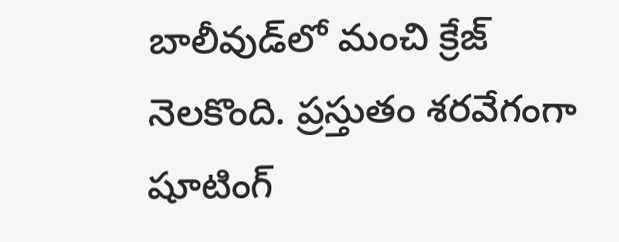బాలీవుడ్‌లో మంచి క్రేజ్‌ నెలకొంది. ప్రస్తుతం శరవేగంగా షూటింగ్‌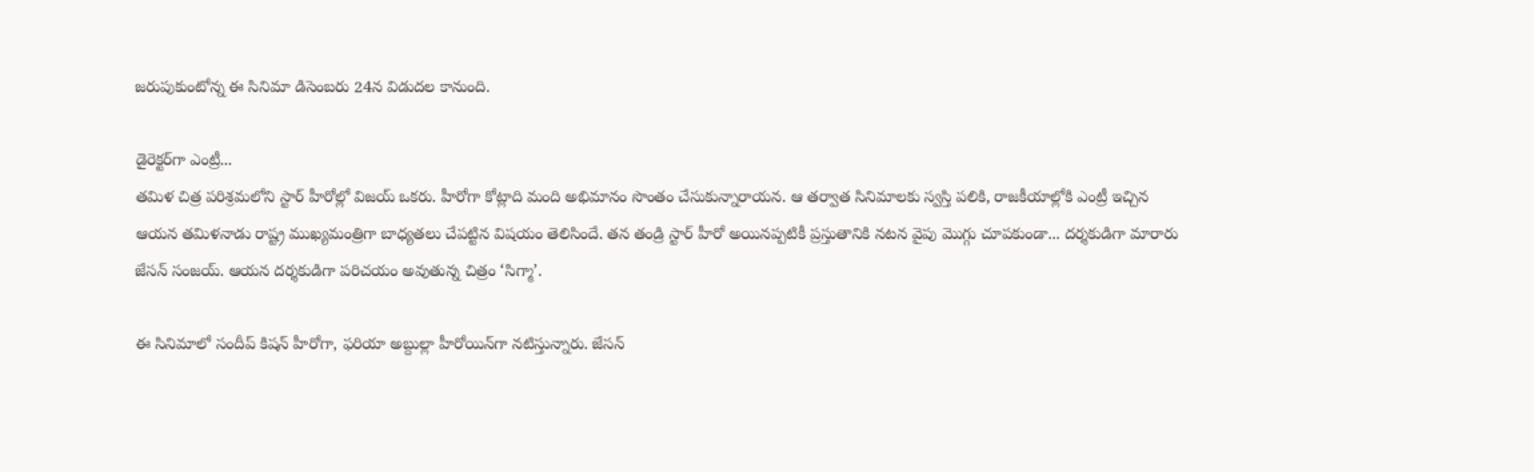జరుపుకుంటోన్న ఈ సినిమా డిసెంబరు 24న విడుదల కానుంది.

డైరెక్టర్‌గా ఎంట్రీ...
తమిళ చిత్ర పరిశ్రమలోని స్టార్‌ హీరోల్లో విజయ్‌ ఒకరు. హీరోగా కోట్లాది మంది అభిమానం సొంతం చేసుకున్నారాయన. ఆ తర్వాత సినిమాలకు స్వస్తి పలికి, రాజకీయాల్లోకి ఎంట్రీ ఇచ్చిన ఆయన తమిళనాడు రాష్ట్ర ముఖ్యమంత్రిగా బాధ్యతలు చేపట్టిన విషయం తెలిసిందే. తన తండ్రి స్టార్‌ హీరో అయినప్పటికీ ప్రస్తుతానికి నటన వైపు మొగ్గు చూపకుండా... దర్శకుడిగా మారారు జేసన్‌ సంజయ్‌. ఆయన దర్శకుడిగా పరిచయం అవుతున్న చిత్రం ‘సిగ్మా’.

ఈ సినిమాలో సందీప్‌ కిషన్‌ హీరోగా, ఫరియా అబ్దుల్లా హీరోయిన్‌గా నటిస్తున్నారు. జేసన్‌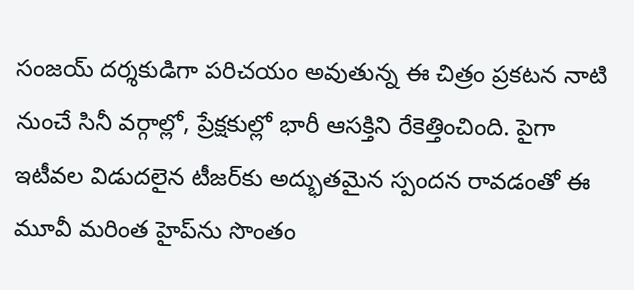సంజయ్‌ దర్శకుడిగా పరిచయం అవుతున్న ఈ చిత్రం ప్రకటన నాటి నుంచే సినీ వర్గాల్లో, ప్రేక్షకుల్లో భారీ ఆసక్తిని రేకెత్తించింది. పైగా ఇటీవల విడుదలైన టీజర్‌కు అద్భుతమైన స్పందన రావడంతో ఈ మూవీ మరింత హైప్‌ను సొంతం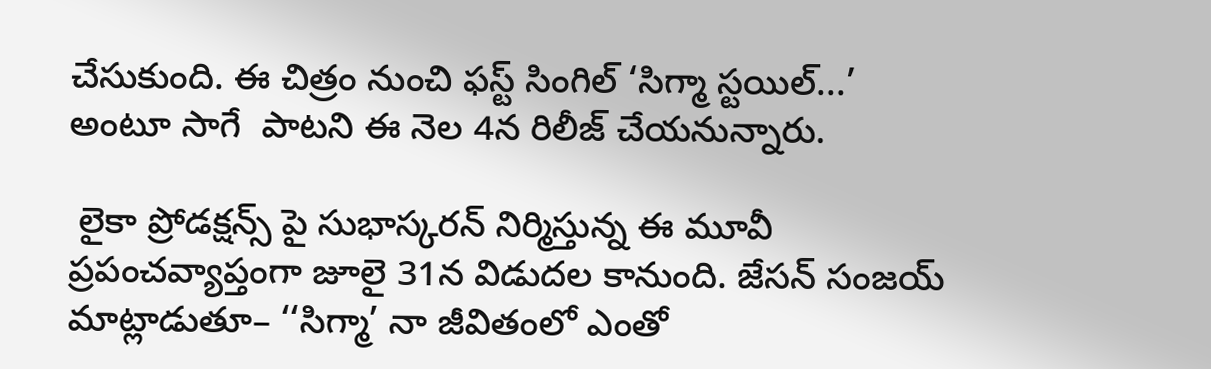చేసుకుంది. ఈ చిత్రం నుంచి ఫస్ట్‌ సింగిల్‌ ‘సిగ్మా స్టయిల్‌...’ అంటూ సాగే  పాటని ఈ నెల 4న రిలీజ్‌ చేయనున్నారు.

 లైకా ప్రోడక్షన్స్‌ పై సుభాస్కరన్‌ నిర్మిస్తున్న ఈ మూవీ ప్రపంచవ్యాప్తంగా జూలై 31న విడుదల కానుంది. జేసన్‌ సంజయ్‌ మాట్లాడుతూ– ‘‘సిగ్మా’ నా జీవితంలో ఎంతో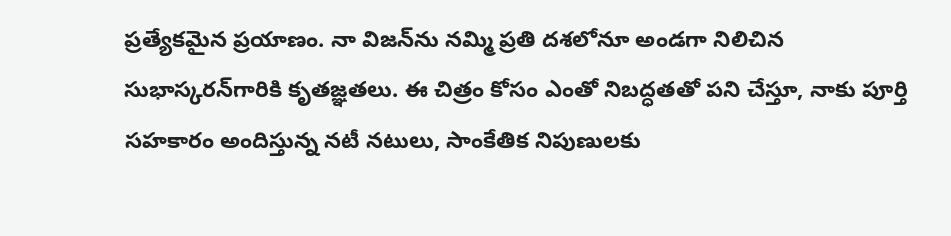ప్రత్యేకమైన ప్రయాణం. నా విజన్‌ను నమ్మి ప్రతి దశలోనూ అండగా నిలిచిన సుభాస్కరన్‌గారికి కృతజ్ఞతలు. ఈ చిత్రం కోసం ఎంతో నిబద్ధతతో పని చేస్తూ, నాకు పూర్తి సహకారం అందిస్తున్న నటీ నటులు, సాంకేతిక నిపుణులకు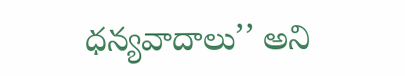ధన్యవాదాలు’’ అని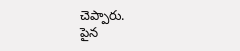చెప్పారు.
పైన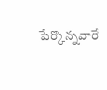పేర్కొన్నవారే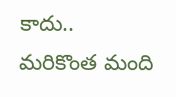కాదు.. మరికొంత మంది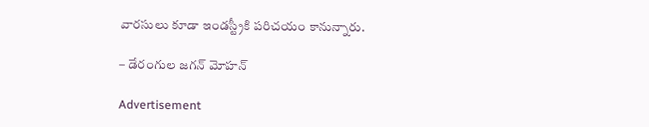వారసులు కూడా ఇండస్ట్రీకి పరిచయం కానున్నారు.

– డేరంగుల జగన్‌ మోహన్‌

Advertisement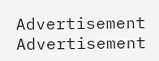Advertisement
Advertisement